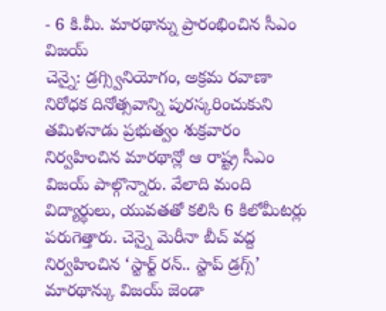- 6 కి.మీ. మారథాన్ను ప్రారంభించిన సీఎం విజయ్
చెన్నై: డ్రగ్స్వినియోగం, అక్రమ రవాణా నిరోధక దినోత్సవాన్ని పురస్కరించుకుని తమిళనాడు ప్రభుత్వం శుక్రవారం నిర్వహించిన మారథాన్లో ఆ రాష్ట్ర సీఎం విజయ్ పాల్గొన్నారు. వేలాది మంది విద్యార్థులు, యువతతో కలిసి 6 కిలోమీటర్లు పరుగెత్తారు. చెన్నై మెరీనా బీచ్ వద్ద నిర్వహించిన ‘స్టార్ట్ రన్.. స్టాప్ డ్రగ్స్’ మారథాన్కు విజయ్ జెండా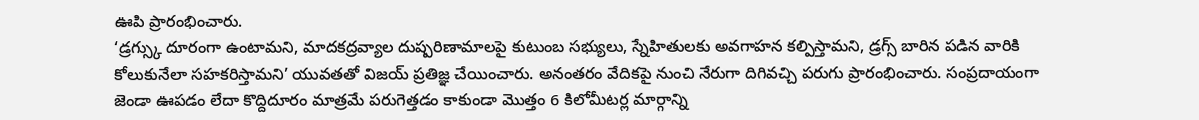ఊపి ప్రారంభించారు.
‘డ్రగ్స్కు దూరంగా ఉంటామని, మాదకద్రవ్యాల దుష్పరిణామాలపై కుటుంబ సభ్యులు, స్నేహితులకు అవగాహన కల్పిస్తామని, డ్రగ్స్ బారిన పడిన వారికి కోలుకునేలా సహకరిస్తామని’ యువతతో విజయ్ ప్రతిజ్ఞ చేయించారు. అనంతరం వేదికపై నుంచి నేరుగా దిగివచ్చి పరుగు ప్రారంభించారు. సంప్రదాయంగా జెండా ఊపడం లేదా కొద్దిదూరం మాత్రమే పరుగెత్తడం కాకుండా మొత్తం 6 కిలోమీటర్ల మార్గాన్ని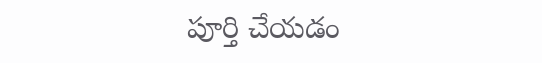పూర్తి చేయడం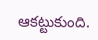ఆకట్టుకుంది.